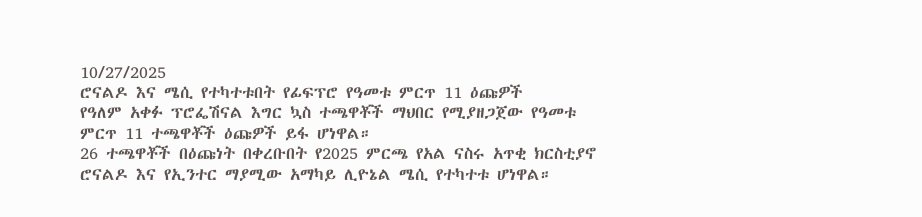10/27/2025
ሮናልዶ እና ሜሲ የተካተቱበት የፊፍፕሮ የዓመቱ ምርጥ 11 ዕጩዎች
የዓለም አቀፉ ፕሮፌሽናል እግር ኳስ ተጫዋቾች ማህበር የሚያዘጋጀው የዓመቱ ምርጥ 11 ተጫዋቾች ዕጩዎች ይፋ ሆነዋል።
26 ተጫዋቾች በዕጩነት በቀረቡበት የ2025 ምርጫ የአል ናስሩ አጥቂ ክርስቲያኖ ሮናልዶ እና የኢንተር ማያሚው አማካይ ሊዮኔል ሜሲ የተካተቱ ሆነዋል።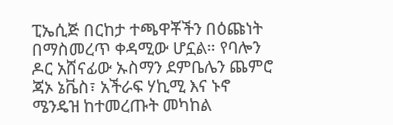ፒኤሲጅ በርከታ ተጫዋቾችን በዕጩነት በማስመረጥ ቀዳሚው ሆኗል። የባሎን ዶር አሸናፊው ኡስማን ደምቤሌን ጨምሮ ጃኦ ኔቬስ፣ አችራፍ ሃኪሚ እና ኑኖ ሜንዴዝ ከተመረጡት መካከል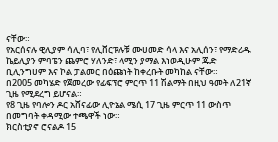ናቸው።
የአርሰናሉ ዊሊያም ሳሊባ፣ የሊቨርፑሉቹ ሙሀመድ ሳላ እና አሊሰን፣ የማድሪዱ ኬይሊያን ምባፔን ጨምሮ ሃለንድ፣ ላሚን ያማል እነወዲሁም ጁድ ቢሊንግሀም እና ኮል ፓልመር በዕጩነት ከቀረቡት መካከል ናቸው።
በ2005 መካሄድ የጀመረው የፊፍፕሮ ምርጥ 11 ሽልማት በዚህ ዓመት ለ21ኛ ጊዜ የሚደረግ ይሆናል።
የ8 ጊዜ የባሎን ዶር አሸናፊው ሊዮኔል ሜሲ 17 ጊዜ ምርጥ 11 ውስጥ በመግባት ቀዳሚው ተጫዋች ነው።
ክርስቲያኖ ሮናልዶ 15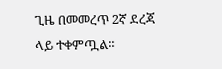ጊዜ በመመረጥ 2ኛ ደረጃ ላይ ተቀምጧል።